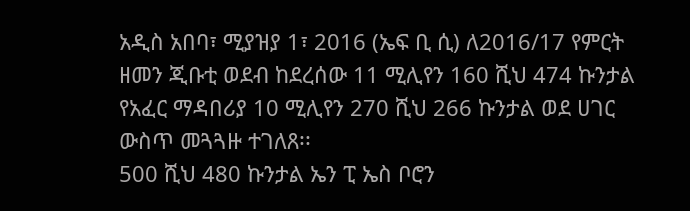አዲስ አበባ፣ ሚያዝያ 1፣ 2016 (ኤፍ ቢ ሲ) ለ2016/17 የምርት ዘመን ጂቡቲ ወደብ ከደረሰው 11 ሚሊየን 160 ሺህ 474 ኩንታል የአፈር ማዳበሪያ 10 ሚሊየን 270 ሺህ 266 ኩንታል ወደ ሀገር ውስጥ መጓጓዙ ተገለጸ፡፡
500 ሺህ 480 ኩንታል ኤን ፒ ኤስ ቦሮን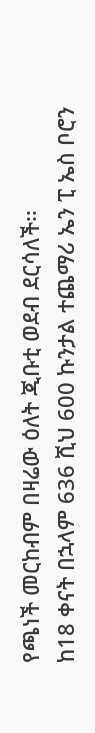የጫነች መርከብም በዛሬው ዕለት ጂቡቲ ወደብ ደርሳለች፡፡
ከ18 ቀናት በኋላም 636 ሺህ 600 ኩንታል ተጨማሪ ኤን ፒ ኤስ ቦሮን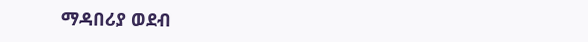ማዳበሪያ ወደብ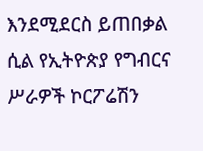እንደሚደርስ ይጠበቃል ሲል የኢትዮጵያ የግብርና ሥራዎች ኮርፖሬሽን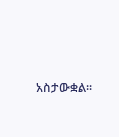አስታውቋል፡፡